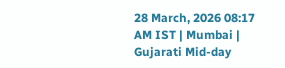28 March, 2026 08:17 AM IST | Mumbai | Gujarati Mid-day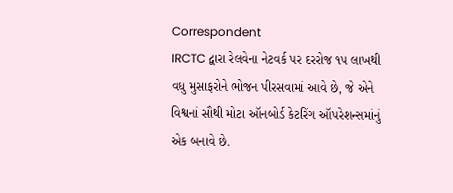Correspondent
IRCTC દ્વારા રેલવેના નેટવર્ક પર દરરોજ ૧૫ લાખથી વધુ મુસાફરોને ભોજન પીરસવામાં આવે છે, જે એને વિશ્વનાં સૌથી મોટા ઑનબોર્ડ કેટરિંગ ઑપરેશન્સમાંનું એક બનાવે છે.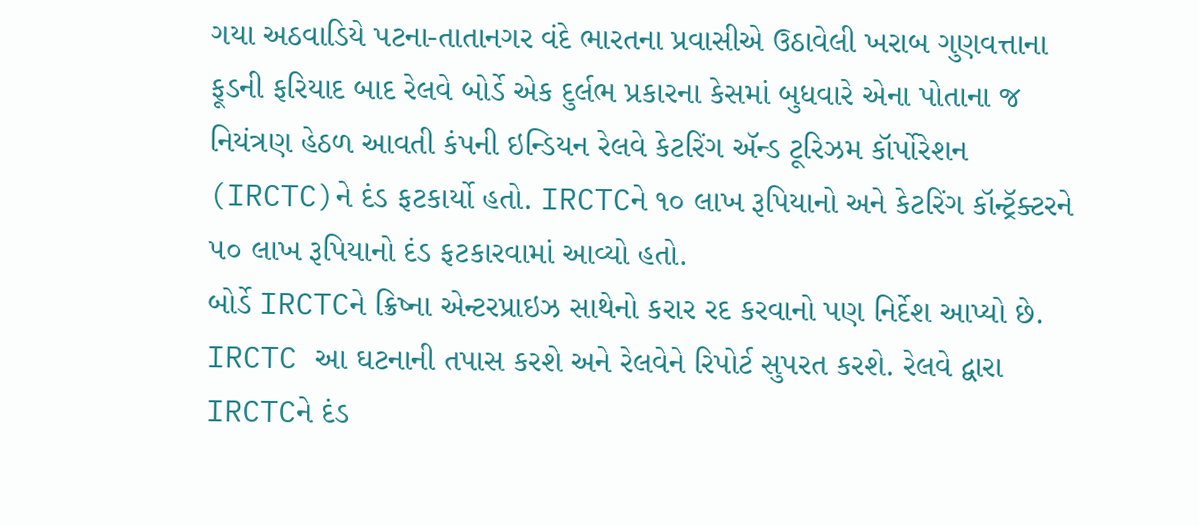ગયા અઠવાડિયે પટના-તાતાનગર વંદે ભારતના પ્રવાસીએ ઉઠાવેલી ખરાબ ગુણવત્તાના ફૂડની ફરિયાદ બાદ રેલવે બોર્ડે એક દુર્લભ પ્રકારના કેસમાં બુધવારે એના પોતાના જ નિયંત્રણ હેઠળ આવતી કંપની ઇન્ડિયન રેલવે કેટરિંગ ઍન્ડ ટૂરિઝમ કૉર્પોરેશન (IRCTC)ને દંડ ફટકાર્યો હતો. IRCTCને ૧૦ લાખ રૂપિયાનો અને કેટરિંગ કૉન્ટ્રૅક્ટરને ૫૦ લાખ રૂપિયાનો દંડ ફટકારવામાં આવ્યો હતો.
બોર્ડે IRCTCને ક્રિષ્ના એન્ટરપ્રાઇઝ સાથેનો કરાર રદ કરવાનો પણ નિર્દેશ આપ્યો છે. IRCTC આ ઘટનાની તપાસ કરશે અને રેલવેને રિપોર્ટ સુપરત કરશે. રેલવે દ્વારા IRCTCને દંડ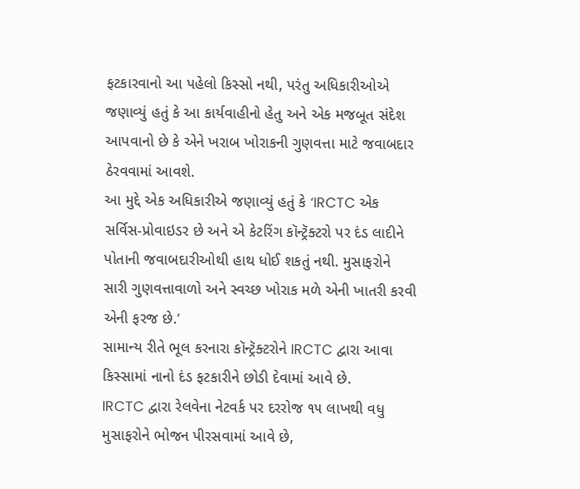ફટકારવાનો આ પહેલો કિસ્સો નથી, પરંતુ અધિકારીઓએ જણાવ્યું હતું કે આ કાર્યવાહીનો હેતુ અને એક મજબૂત સંદેશ આપવાનો છે કે એને ખરાબ ખોરાકની ગુણવત્તા માટે જવાબદાર ઠેરવવામાં આવશે.
આ મુદ્દે એક અધિકારીએ જણાવ્યું હતું કે ‘IRCTC એક સર્વિસ-પ્રોવાઇડર છે અને એ કેટરિંગ કૉન્ટ્રૅક્ટરો પર દંડ લાદીને પોતાની જવાબદારીઓથી હાથ ધોઈ શકતું નથી. મુસાફરોને સારી ગુણવત્તાવાળો અને સ્વચ્છ ખોરાક મળે એની ખાતરી કરવી એની ફરજ છે.’
સામાન્ય રીતે ભૂલ કરનારા કૉન્ટ્રૅક્ટરોને IRCTC દ્વારા આવા કિસ્સામાં નાનો દંડ ફટકારીને છોડી દેવામાં આવે છે.
IRCTC દ્વારા રેલવેના નેટવર્ક પર દરરોજ ૧૫ લાખથી વધુ મુસાફરોને ભોજન પીરસવામાં આવે છે,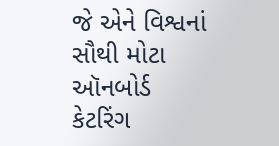જે એને વિશ્વનાં સૌથી મોટા ઑનબોર્ડ કેટરિંગ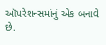ઑપરેશન્સમાંનું એક બનાવે છે.